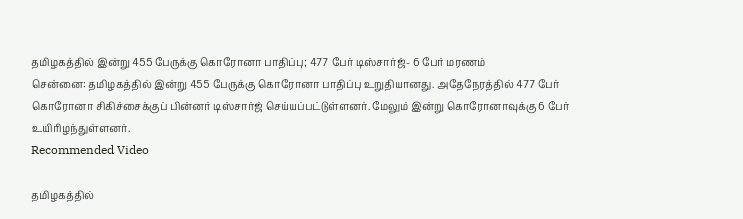தமிழகத்தில் இன்று 455 பேருக்கு கொரோனா பாதிப்பு; 477 பேர் டிஸ்சார்ஜ்- 6 பேர் மரணம்
சென்னை: தமிழகத்தில் இன்று 455 பேருக்கு கொரோனா பாதிப்பு உறுதியானது. அதேநேரத்தில் 477 பேர் கொரோனா சிகிச்சைக்குப் பின்னர் டிஸ்சார்ஜ் செய்யப்பட்டுள்ளனர். மேலும் இன்று கொரோனாவுக்கு 6 பேர் உயிரிழந்துள்ளனர்.
Recommended Video

தமிழகத்தில்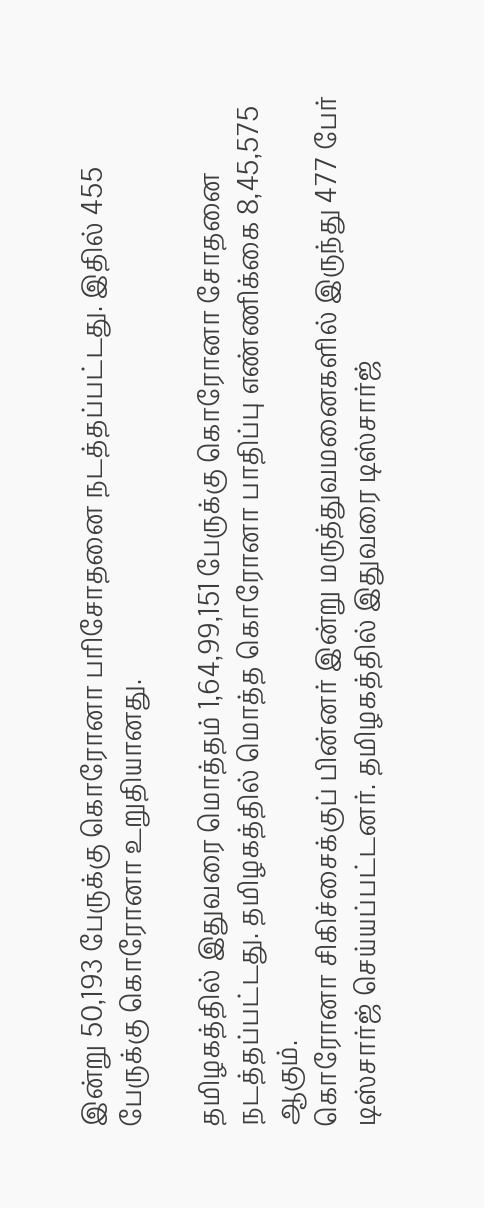இன்று 50,193 பேருக்கு கொரோனா பரிசோதனை நடத்தப்பட்டது. இதில் 455 பேருக்கு கொரோனா உறுதியானது.

தமிழகத்தில் இதுவரை மொத்தம் 1,64,99,151 பேருக்கு கொரோனா சோதனை நடத்தப்பட்டது. தமிழகத்தில் மொத்த கொரோனா பாதிப்பு எண்ணிக்கை 8,45,575 ஆகும்.
கொரோனா சிகிச்சைக்குப் பின்னர் இன்று மருத்துவமனைகளில் இருந்து 477 பேர் டிஸ்சார்ஜ் செய்யப்பட்டனர். தமிழகத்தில் இதுவரை டிஸ்சார்ஜ்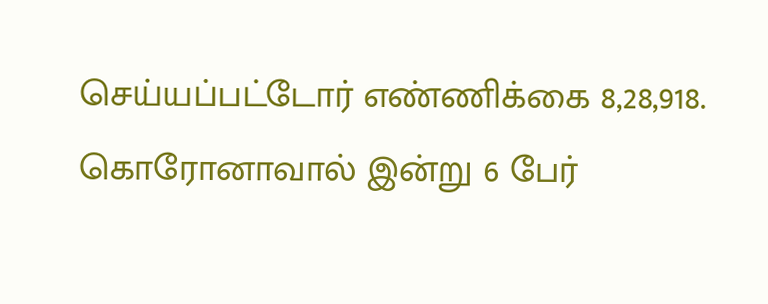செய்யப்பட்டோர் எண்ணிக்கை 8,28,918.
கொரோனாவால் இன்று 6 பேர்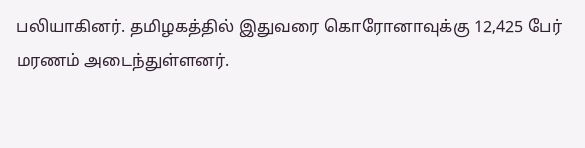பலியாகினர். தமிழகத்தில் இதுவரை கொரோனாவுக்கு 12,425 பேர் மரணம் அடைந்துள்ளனர்.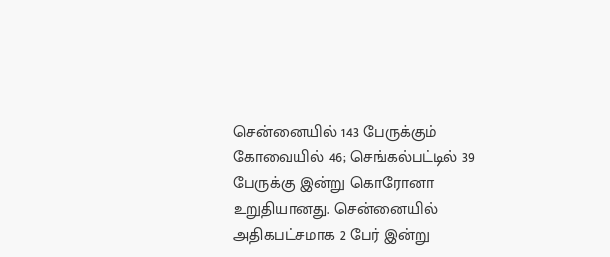சென்னையில் 143 பேருக்கும் கோவையில் 46; செங்கல்பட்டில் 39 பேருக்கு இன்று கொரோனா உறுதியானது. சென்னையில் அதிகபட்சமாக 2 பேர் இன்று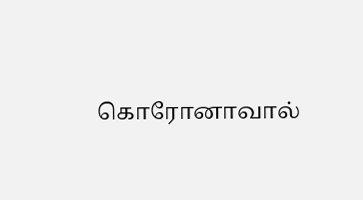கொரோனாவால்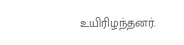உயிரிழந்தனர்.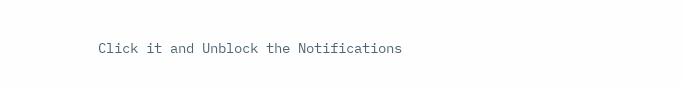Click it and Unblock the Notifications